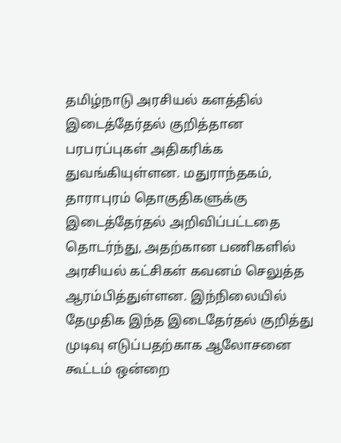தமிழ்நாடு அரசியல் களத்தில் இடைத்தேர்தல் குறித்தான பரபரப்புகள் அதிகரிக்க துவங்கியுள்ளன. மதுராந்தகம், தாராபுரம் தொகுதிகளுக்கு இடைத்தேர்தல் அறிவிப்பட்டதை தொடர்ந்து, அதற்கான பணிகளில் அரசியல் கட்சிகள் கவனம் செலுத்த ஆரம்பித்துள்ளன. இந்நிலையில் தேமுதிக இந்த இடைதேர்தல் குறித்து முடிவு எடுப்பதற்காக ஆலோசனை கூட்டம் ஒன்றை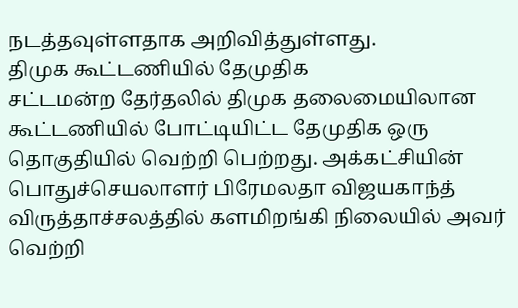நடத்தவுள்ளதாக அறிவித்துள்ளது.
திமுக கூட்டணியில் தேமுதிக
சட்டமன்ற தேர்தலில் திமுக தலைமையிலான கூட்டணியில் போட்டியிட்ட தேமுதிக ஒரு தொகுதியில் வெற்றி பெற்றது. அக்கட்சியின் பொதுச்செயலாளர் பிரேமலதா விஜயகாந்த் விருத்தாச்சலத்தில் களமிறங்கி நிலையில் அவர் வெற்றி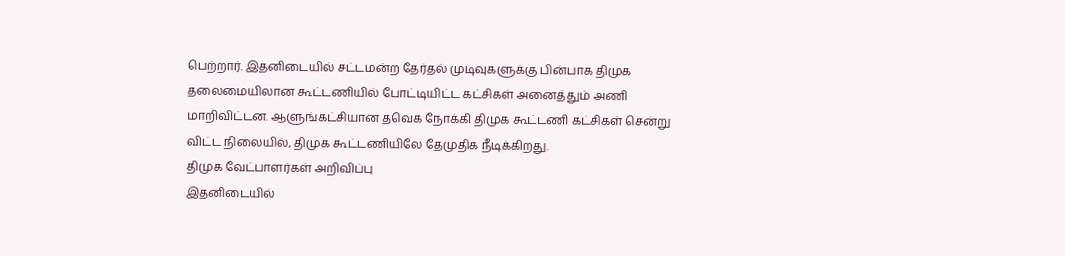பெற்றார். இதனிடையில் சட்டமன்ற தேர்தல் முடிவுகளுக்கு பின்பாக திமுக தலைமையிலான கூட்டணியில் போட்டியிட்ட கட்சிகள் அனைத்தும் அணி மாறிவிட்டன. ஆளுங்கட்சியான தவெக நோக்கி திமுக கூட்டணி கட்சிகள் சென்று விட்ட நிலையில், திமுக கூட்டணியிலே தேமுதிக நீடிக்கிறது.
திமுக வேட்பாளர்கள் அறிவிப்பு
இதனிடையில்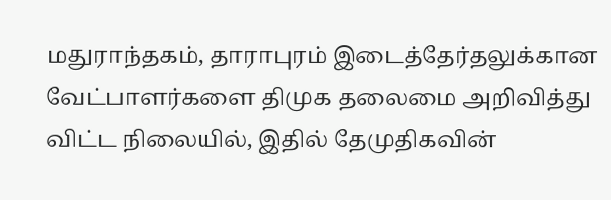மதுராந்தகம், தாராபுரம் இடைத்தேர்தலுக்கான வேட்பாளர்களை திமுக தலைமை அறிவித்து விட்ட நிலையில், இதில் தேமுதிகவின்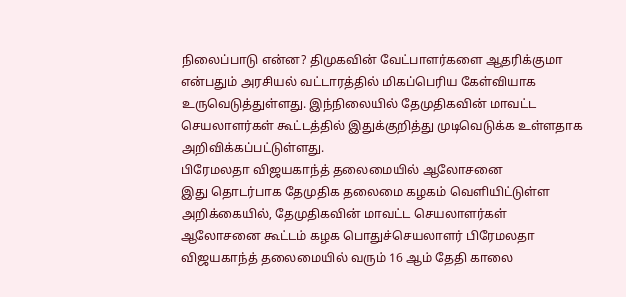நிலைப்பாடு என்ன? திமுகவின் வேட்பாளர்களை ஆதரிக்குமா என்பதும் அரசியல் வட்டாரத்தில் மிகப்பெரிய கேள்வியாக உருவெடுத்துள்ளது. இந்நிலையில் தேமுதிகவின் மாவட்ட செயலாளர்கள் கூட்டத்தில் இதுக்குறித்து முடிவெடுக்க உள்ளதாக அறிவிக்கப்பட்டுள்ளது.
பிரேமலதா விஜயகாந்த் தலைமையில் ஆலோசனை
இது தொடர்பாக தேமுதிக தலைமை கழகம் வெளியிட்டுள்ள அறிக்கையில், தேமுதிகவின் மாவட்ட செயலாளர்கள் ஆலோசனை கூட்டம் கழக பொதுச்செயலாளர் பிரேமலதா விஜயகாந்த் தலைமையில் வரும் 16 ஆம் தேதி காலை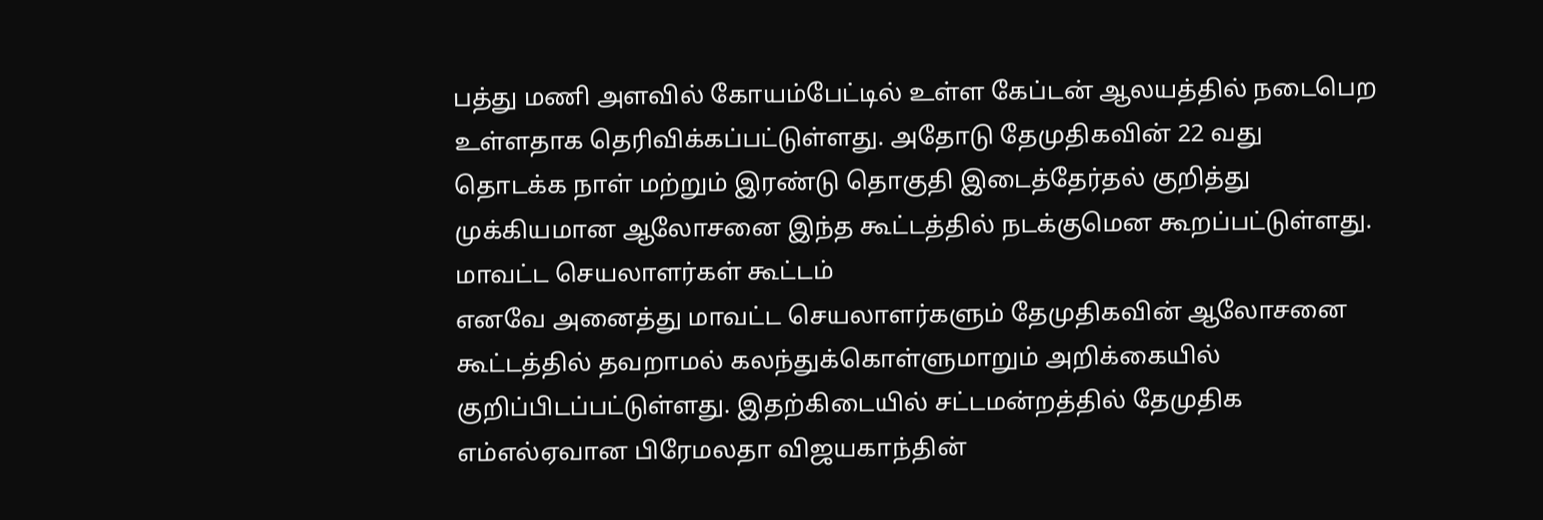பத்து மணி அளவில் கோயம்பேட்டில் உள்ள கேப்டன் ஆலயத்தில் நடைபெற உள்ளதாக தெரிவிக்கப்பட்டுள்ளது. அதோடு தேமுதிகவின் 22 வது தொடக்க நாள் மற்றும் இரண்டு தொகுதி இடைத்தேர்தல் குறித்து முக்கியமான ஆலோசனை இந்த கூட்டத்தில் நடக்குமென கூறப்பட்டுள்ளது.
மாவட்ட செயலாளர்கள் கூட்டம்
எனவே அனைத்து மாவட்ட செயலாளர்களும் தேமுதிகவின் ஆலோசனை கூட்டத்தில் தவறாமல் கலந்துக்கொள்ளுமாறும் அறிக்கையில் குறிப்பிடப்பட்டுள்ளது. இதற்கிடையில் சட்டமன்றத்தில் தேமுதிக எம்எல்ஏவான பிரேமலதா விஜயகாந்தின்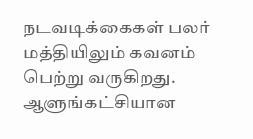நடவடிக்கைகள் பலர் மத்தியிலும் கவனம் பெற்று வருகிறது. ஆளுங்கட்சியான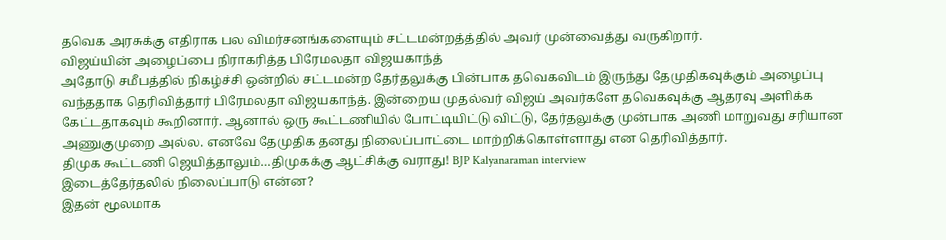தவெக அரசுக்கு எதிராக பல விமர்சனங்களையும் சட்டமன்றத்த்தில் அவர் முன்வைத்து வருகிறார்.
விஜய்யின் அழைப்பை நிராகரித்த பிரேமலதா விஜயகாந்த்
அதோடு சமீபத்தில் நிகழ்ச்சி ஒன்றில் சட்டமன்ற தேர்தலுக்கு பின்பாக தவெகவிடம் இருந்து தேமுதிகவுக்கும் அழைப்பு வந்ததாக தெரிவித்தார் பிரேமலதா விஜயகாந்த். இன்றைய முதல்வர் விஜய் அவர்களே தவெகவுக்கு ஆதரவு அளிக்க கேட்டதாகவும் கூறினார். ஆனால் ஒரு கூட்டணியில் போட்டியிட்டு விட்டு, தேர்தலுக்கு முன்பாக அணி மாறுவது சரியான அணுகுமுறை அல்ல. எனவே தேமுதிக தனது நிலைப்பாட்டை மாற்றிக்கொள்ளாது என தெரிவித்தார்.
திமுக கூட்டணி ஜெயித்தாலும்…திமுகக்கு ஆட்சிக்கு வராது! BJP Kalyanaraman interview
இடைத்தேர்தலில் நிலைப்பாடு என்ன?
இதன் மூலமாக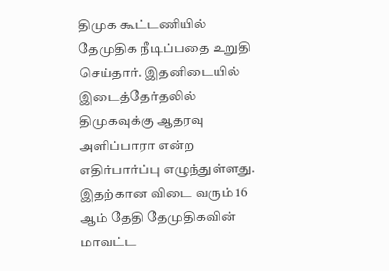திமுக கூட்டணியில் தேமுதிக நீடிப்பதை உறுதி செய்தார். இதனிடையில் இடைத்தேர்தலில் திமுகவுக்கு ஆதரவு அளிப்பாரா என்ற எதிர்பார்ப்பு எழுந்துள்ளது. இதற்கான விடை வரும் 16 ஆம் தேதி தேமுதிகவின் மாவட்ட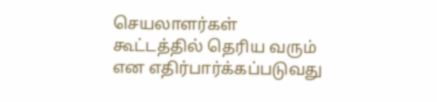செயலாளர்கள் கூட்டத்தில் தெரிய வரும் என எதிர்பார்க்கப்படுவது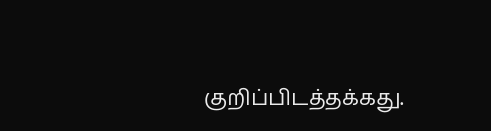குறிப்பிடத்தக்கது.